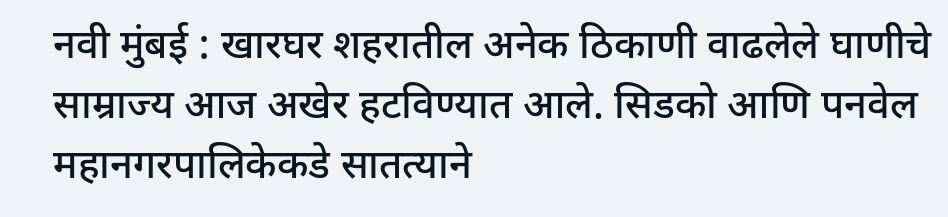नवी मुंबई : खारघर शहरातील अनेक ठिकाणी वाढलेले घाणीचे साम्राज्य आज अखेर हटविण्यात आले. सिडको आणि पनवेल महानगरपालिकेकडे सातत्याने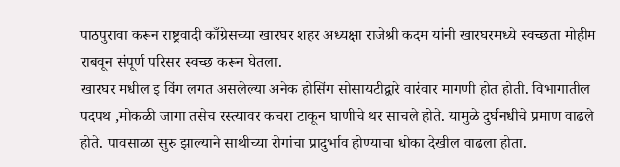पाठपुरावा करून राष्ट्रवादी काँग्रेसच्या खारघर शहर अध्यक्षा राजेश्री कदम यांनी खारघरमध्ये स्वच्छता मोहीम राबवून संपूर्ण परिसर स्वच्छ करून घेतला.
खारघर मधील इ विंग लगत असलेल्या अनेक होसिंग सोसायटीद्वारे वारंवार मागणी होत होती. विभागातील पदपथ ,मोकळी जागा तसेच रस्त्यावर कचरा टाकून घाणीचे थर साचले होते. यामुळे दुर्घनधीचे प्रमाण वाढले होते. पावसाळा सुरु झाल्याने साथीच्या रोगांचा प्रादुर्भाव होण्याचा धोका देखील वाढला होता.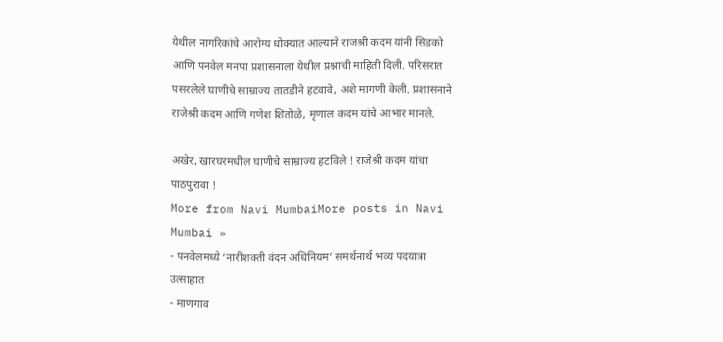येथील नागरिकांचे आरोग्य धोक्यात आल्याने राजश्री कदम यांनी सिडको आणि पनवेल मनपा प्रशासनाला येथील प्रश्नाची माहिती दिली. परिसरात पसरलेले घाणीचे साम्राज्य तातडीने हटवावे, अशे मागणी केली. प्रशासनाने राजेश्री कदम आणि गणेश शितोळे, मृणाल कदम यांचे आभार मानले.

अखेर, खारघरमधील घाणीचे साम्राज्य हटविले ! राजेश्री कदम यांचा पाठपुरावा !
More from Navi MumbaiMore posts in Navi Mumbai »
- पनवेलमध्ये ‘नारीशक्ती वंदन अधिनियम’ समर्थनार्थ भव्य पदयात्रा उत्साहात
- माणगाव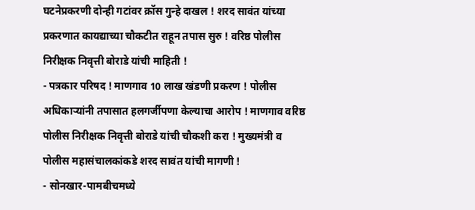घटनेप्रकरणी दोन्ही गटांवर क्रॉस गुन्हे दाखल ! शरद सावंत यांच्या प्रकरणात कायद्याच्या चौकटीत राहून तपास सुरु ! वरिष्ठ पोलीस निरीक्षक निवृत्ती बोराडे यांची माहिती !
- पत्रकार परिषद ! माणगाव 10 लाख खंडणी प्रकरण ! पोलीस अधिकाऱ्यांनी तपासात हलगर्जीपणा केल्याचा आरोप ! माणगाव वरिष्ठ पोलीस निरीक्षक निवृत्ती बोराडे यांची चौकशी करा ! मुख्यमंत्री व पोलीस महासंचालकांकडे शरद सावंत यांची मागणी !
- सोनखार-पामबीचमध्ये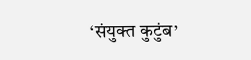‘संयुक्त कुटुंब’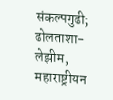संकल्पगुढी; ढोलताशा-लेझीम, महाराष्ट्रीयन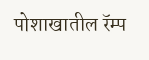पोशाखातील रॅम्प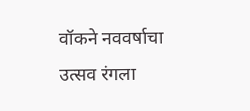वॉकने नववर्षाचा उत्सव रंगला